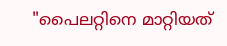"പൈലറ്റിനെ മാറ്റിയത്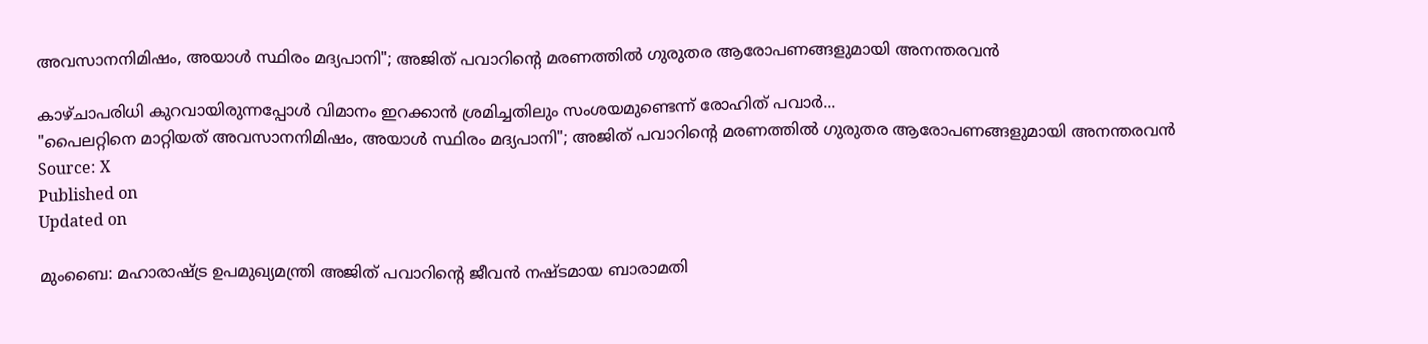അവസാനനിമിഷം, അയാൾ സ്ഥിരം മദ്യപാനി"; അജിത് പവാറിൻ്റെ മരണത്തിൽ ഗുരുതര ആരോപണങ്ങളുമായി അനന്തരവൻ

കാഴ്ചാപരിധി കുറവായിരുന്നപ്പോൾ വിമാനം ഇറക്കാൻ ശ്രമിച്ചതിലും സംശയമുണ്ടെന്ന് രോഹിത് പവാർ...
"പൈലറ്റിനെ മാറ്റിയത് അവസാനനിമിഷം, അയാൾ സ്ഥിരം മദ്യപാനി"; അജിത് പവാറിൻ്റെ മരണത്തിൽ ഗുരുതര ആരോപണങ്ങളുമായി അനന്തരവൻ
Source: X
Published on
Updated on

മുംബൈ: മഹാരാഷ്ട്ര ഉപമുഖ്യമന്ത്രി അജിത് പവാറിൻ്റെ ജീവൻ നഷ്ടമായ ബാരാമതി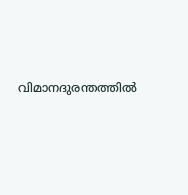വിമാനദുരന്തത്തിൽ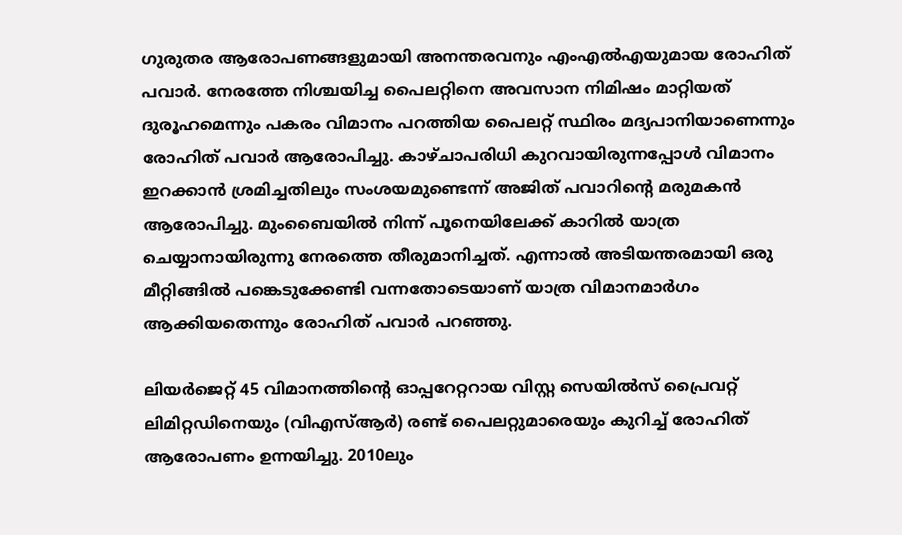ഗുരുതര ആരോപണങ്ങളുമായി അനന്തരവനും എംഎൽഎയുമായ രോഹിത് പവാർ. നേരത്തേ നിശ്ചയിച്ച പൈലറ്റിനെ അവസാന നിമിഷം മാറ്റിയത് ദുരൂഹമെന്നും പകരം വിമാനം പറത്തിയ പൈലറ്റ് സ്ഥിരം മദ്യപാനിയാണെന്നും രോഹിത് പവാർ ആരോപിച്ചു. കാഴ്ചാപരിധി കുറവായിരുന്നപ്പോൾ വിമാനം ഇറക്കാൻ ശ്രമിച്ചതിലും സംശയമുണ്ടെന്ന് അജിത് പവാറിൻ്റെ മരുമകൻ ആരോപിച്ചു. മുംബൈയിൽ നിന്ന് പൂനെയിലേക്ക് കാറിൽ യാത്ര ചെയ്യാനായിരുന്നു നേരത്തെ തീരുമാനിച്ചത്. എന്നാൽ അടിയന്തരമായി ഒരു മീറ്റിങ്ങിൽ പങ്കെടുക്കേണ്ടി വന്നതോടെയാണ് യാത്ര വിമാനമാർഗം ആക്കിയതെന്നും രോഹിത് പവാർ പറഞ്ഞു.

ലിയർജെറ്റ് 45 വിമാനത്തിൻ്റെ ഓപ്പറേറ്ററായ വിസ്റ്റ സെയിൽസ് പ്രൈവറ്റ് ലിമിറ്റഡിനെയും (വിഎസ്ആർ) രണ്ട് പൈലറ്റുമാരെയും കുറിച്ച് രോഹിത് ആരോപണം ഉന്നയിച്ചു. 2010ലും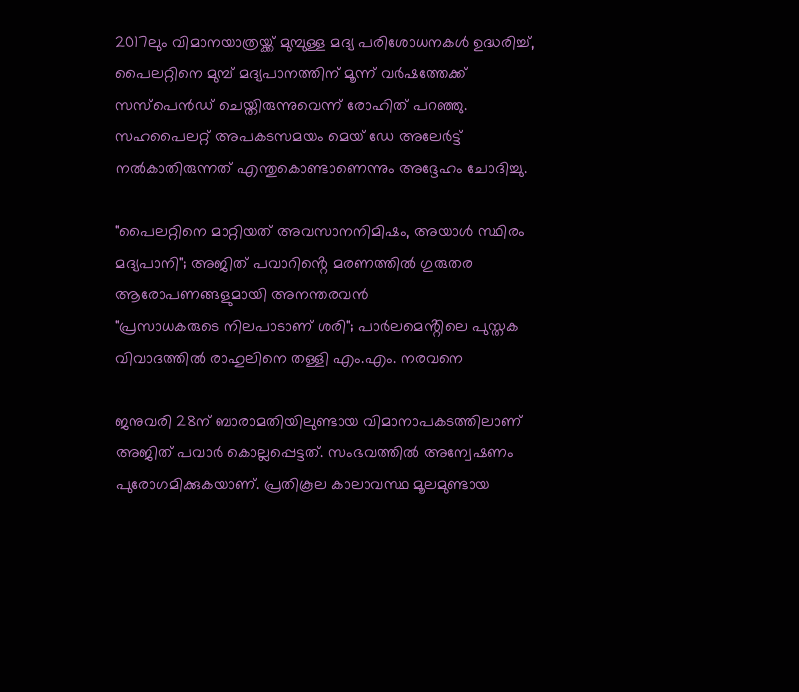2017ലും വിമാനയാത്രയ്ക്ക് മുമ്പുള്ള മദ്യ പരിശോധനകൾ ഉദ്ധരിച്ച്, പൈലറ്റിനെ മുമ്പ് മദ്യപാനത്തിന് മൂന്ന് വർഷത്തേക്ക് സസ്പെൻഡ് ചെയ്തിരുന്നുവെന്ന് രോഹിത് പറഞ്ഞു. സഹപൈലറ്റ് അപകടസമയം മെയ് ഡേ അലേർട്ട് നൽകാതിരുന്നത് എന്തുകൊണ്ടാണെന്നും അദ്ദേഹം ചോദിച്ചു.

"പൈലറ്റിനെ മാറ്റിയത് അവസാനനിമിഷം, അയാൾ സ്ഥിരം മദ്യപാനി"; അജിത് പവാറിൻ്റെ മരണത്തിൽ ഗുരുതര ആരോപണങ്ങളുമായി അനന്തരവൻ
"പ്രസാധകരുടെ നിലപാടാണ് ശരി"; പാർലമെൻ്റിലെ പുസ്തക വിവാദത്തിൽ രാഹുലിനെ തള്ളി എം.എം. നരവനെ

ജനുവരി 28ന് ബാരാമതിയിലുണ്ടായ വിമാനാപകടത്തിലാണ് അജിത് പവാര്‍ കൊല്ലപ്പെട്ടത്. സംഭവത്തില്‍ അന്വേഷണം പുരോഗമിക്കുകയാണ്. പ്രതികൂല കാലാവസ്ഥ മൂലമുണ്ടായ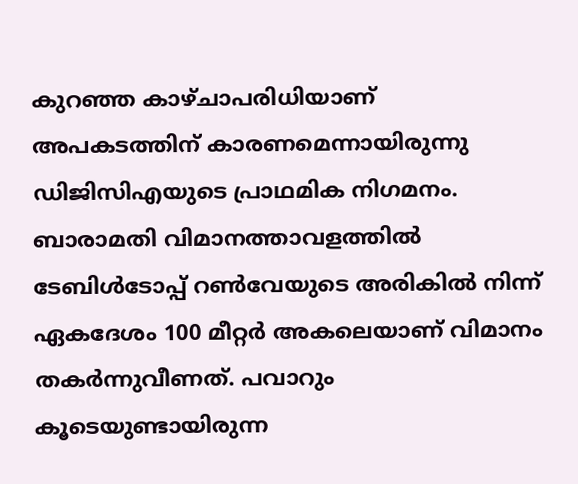കുറഞ്ഞ കാഴ്ചാപരിധിയാണ് അപകടത്തിന് കാരണമെന്നായിരുന്നു ഡിജിസിഎയുടെ പ്രാഥമിക നിഗമനം. ബാരാമതി വിമാനത്താവളത്തില്‍ ടേബിള്‍ടോപ്പ് റണ്‍വേയുടെ അരികില്‍ നിന്ന് ഏകദേശം 100 മീറ്റര്‍ അകലെയാണ് വിമാനം തകര്‍ന്നുവീണത്. പവാറും കൂടെയുണ്ടായിരുന്ന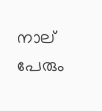നാല് പേരും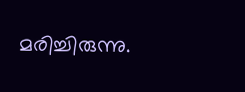മരിച്ചിരുന്നു.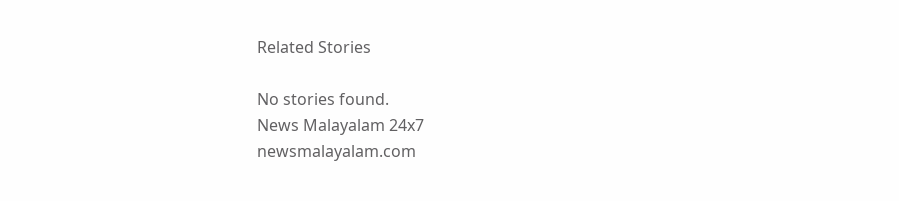Related Stories

No stories found.
News Malayalam 24x7
newsmalayalam.com